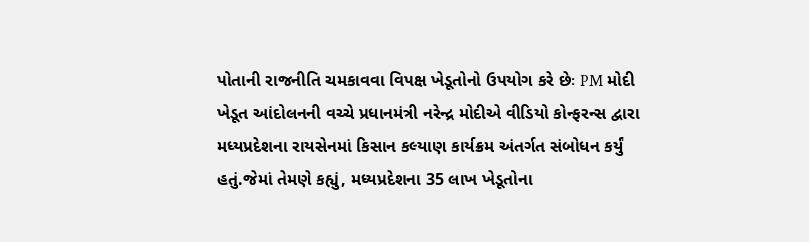પોતાની રાજનીતિ ચમકાવવા વિપક્ષ ખેડૂતોનો ઉપયોગ કરે છેઃ PM મોદી
ખેડૂત આંદોલનની વચ્ચે પ્રધાનમંત્રી નરેન્દ્ર મોદીએ વીડિયો કોન્ફરન્સ દ્વારા મધ્યપ્રદેશના રાયસેનમાં કિસાન કલ્યાણ કાર્યક્રમ અંતર્ગત સંબોધન કર્યું હતું.જેમાં તેમણે કહ્યું, મધ્યપ્રદેશના 35 લાખ ખેડૂતોના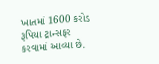ખાતમાં 1600 કરોડ રૂપિયા ટ્રાન્સફર કરવામાં આવ્યા છે.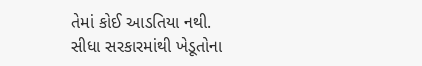તેમાં કોઈ આડતિયા નથી. સીધા સરકારમાંથી ખેડૂતોના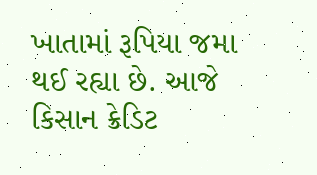ખાતામાં રૂપિયા જમા થઈ રહ્યા છે. આજે કિસાન ક્રેડિટ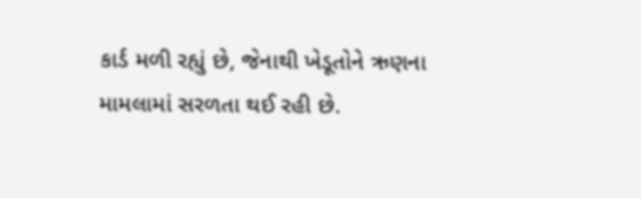કાર્ડ મળી રહ્યું છે, જેનાથી ખેડૂતોને ઋણના મામલામાં સરળતા થઈ રહી છે.